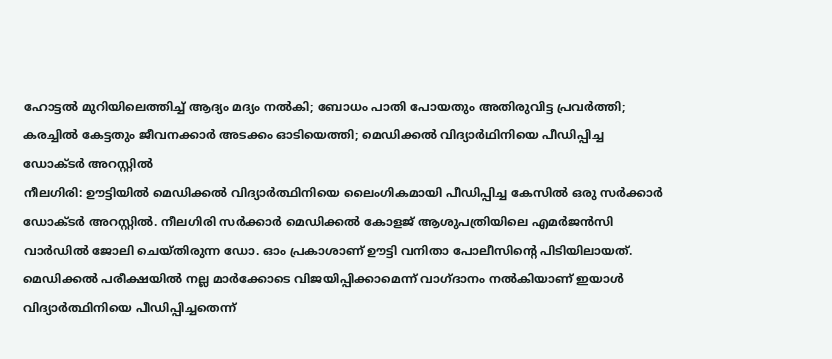ഹോട്ടൽ മുറിയിലെത്തിച്ച് ആദ്യം മദ്യം നൽകി; ബോധം പാതി പോയതും അതിരുവിട്ട പ്രവർത്തി; കരച്ചിൽ കേട്ടതും ജീവനക്കാർ അടക്കം ഓടിയെത്തി; മെഡിക്കൽ വിദ്യാർഥിനിയെ പീഡിപ്പിച്ച ഡോക്ടർ അറസ്റ്റിൽ
നീലഗിരി: ഊട്ടിയിൽ മെഡിക്കൽ വിദ്യാർത്ഥിനിയെ ലൈംഗികമായി പീഡിപ്പിച്ച കേസിൽ ഒരു സർക്കാർ ഡോക്ടർ അറസ്റ്റിൽ. നീലഗിരി സർക്കാർ മെഡിക്കൽ കോളജ് ആശുപത്രിയിലെ എമർജൻസി വാർഡിൽ ജോലി ചെയ്തിരുന്ന ഡോ. ഓം പ്രകാശാണ് ഊട്ടി വനിതാ പോലീസിന്റെ പിടിയിലായത്. മെഡിക്കൽ പരീക്ഷയിൽ നല്ല മാർക്കോടെ വിജയിപ്പിക്കാമെന്ന് വാഗ്ദാനം നൽകിയാണ് ഇയാൾ വിദ്യാർത്ഥിനിയെ പീഡിപ്പിച്ചതെന്ന്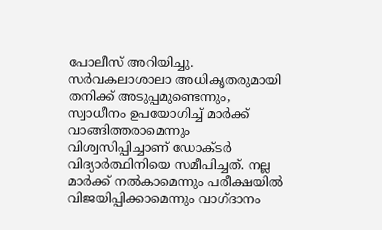പോലീസ് അറിയിച്ചു.
സർവകലാശാലാ അധികൃതരുമായി തനിക്ക് അടുപ്പമുണ്ടെന്നും, സ്വാധീനം ഉപയോഗിച്ച് മാർക്ക് വാങ്ങിത്തരാമെന്നും വിശ്വസിപ്പിച്ചാണ് ഡോക്ടർ വിദ്യാർത്ഥിനിയെ സമീപിച്ചത്. നല്ല മാർക്ക് നൽകാമെന്നും പരീക്ഷയിൽ വിജയിപ്പിക്കാമെന്നും വാഗ്ദാനം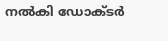നൽകി ഡോക്ടർ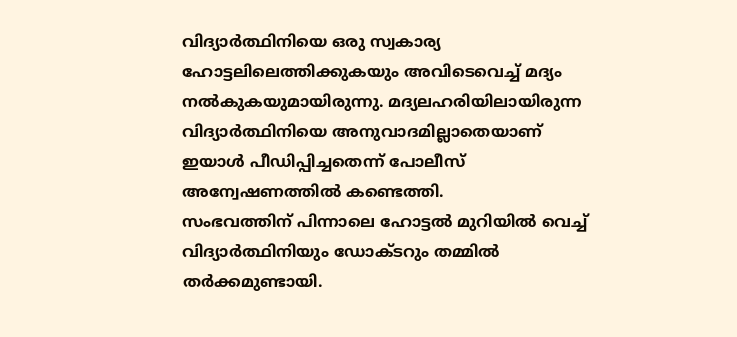വിദ്യാർത്ഥിനിയെ ഒരു സ്വകാര്യ ഹോട്ടലിലെത്തിക്കുകയും അവിടെവെച്ച് മദ്യം നൽകുകയുമായിരുന്നു. മദ്യലഹരിയിലായിരുന്ന വിദ്യാർത്ഥിനിയെ അനുവാദമില്ലാതെയാണ് ഇയാൾ പീഡിപ്പിച്ചതെന്ന് പോലീസ് അന്വേഷണത്തിൽ കണ്ടെത്തി.
സംഭവത്തിന് പിന്നാലെ ഹോട്ടൽ മുറിയിൽ വെച്ച് വിദ്യാർത്ഥിനിയും ഡോക്ടറും തമ്മിൽ തർക്കമുണ്ടായി.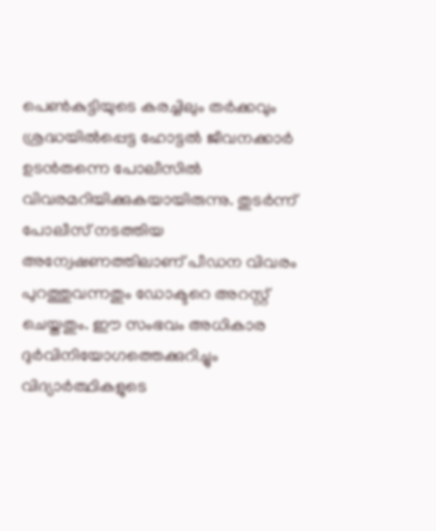പെൺകുട്ടിയുടെ കരച്ചിലും തർക്കവും ശ്രദ്ധയിൽപ്പെട്ട ഹോട്ടൽ ജീവനക്കാർ ഉടൻതന്നെ പോലീസിൽ വിവരമറിയിക്കുകയായിരുന്നു. തുടർന്ന് പോലീസ് നടത്തിയ അന്വേഷണത്തിലാണ് പീഡന വിവരം പുറത്തുവന്നതും ഡോക്ടറെ അറസ്റ്റ് ചെയ്തതും. ഈ സംഭവം അധികാര ദുർവിനിയോഗത്തെക്കുറിച്ചും വിദ്യാർത്ഥികളുടെ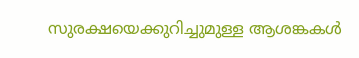സുരക്ഷയെക്കുറിച്ചുമുള്ള ആശങ്കകൾ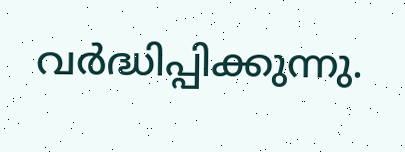വർദ്ധിപ്പിക്കുന്നു.